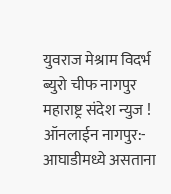युवराज मेश्राम विदर्भ ब्युरो चीफ नागपुर
महाराष्ट्र संदेश न्युज ! ऑनलाईन नागपुर:- आघाडीमध्ये असताना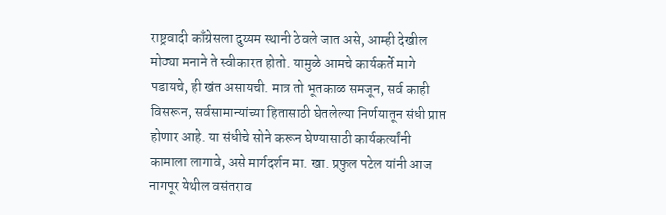राष्ट्रवादी काँग्रेसला दुय्यम स्थानी ठेवले जात असे, आम्ही देखील मोठ्या मनाने ते स्वीकारत होतो. यामुळे आमचे कार्यकर्ते मागे पडायचे, ही खंत असायची. मात्र तो भूतकाळ समजून, सर्व काही विसरून, सर्वसामान्यांच्या हितासाठी घेतलेल्या निर्णयातून संधी प्राप्त होणार आहे. या संधीचे सोने करून घेण्यासाठी कार्यकर्त्यांनी कामाला लागावे, असे मार्गदर्शन मा. खा. प्रफुल पटेल यांनी आज नागपूर येथील वसंतराव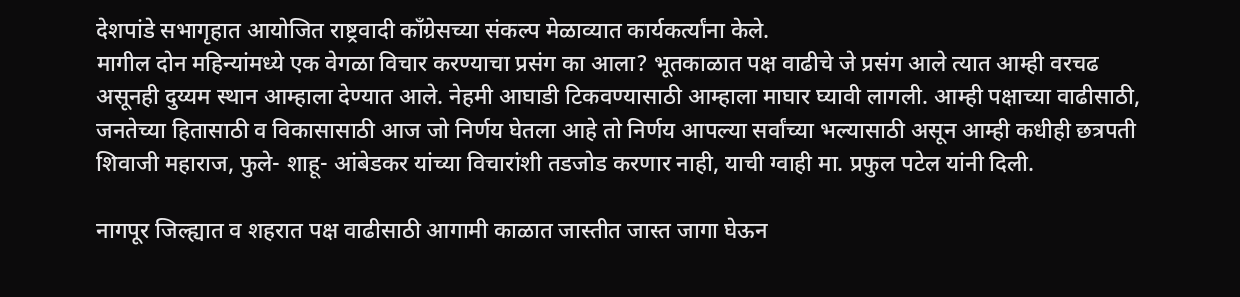देशपांडे सभागृहात आयोजित राष्ट्रवादी काँग्रेसच्या संकल्प मेळाव्यात कार्यकर्त्यांना केले.
मागील दोन महिन्यांमध्ये एक वेगळा विचार करण्याचा प्रसंग का आला? भूतकाळात पक्ष वाढीचे जे प्रसंग आले त्यात आम्ही वरचढ असूनही दुय्यम स्थान आम्हाला देण्यात आले. नेहमी आघाडी टिकवण्यासाठी आम्हाला माघार घ्यावी लागली. आम्ही पक्षाच्या वाढीसाठी, जनतेच्या हितासाठी व विकासासाठी आज जो निर्णय घेतला आहे तो निर्णय आपल्या सर्वांच्या भल्यासाठी असून आम्ही कधीही छत्रपती शिवाजी महाराज, फुले- शाहू- आंबेडकर यांच्या विचारांशी तडजोड करणार नाही, याची ग्वाही मा. प्रफुल पटेल यांनी दिली.

नागपूर जिल्ह्यात व शहरात पक्ष वाढीसाठी आगामी काळात जास्तीत जास्त जागा घेऊन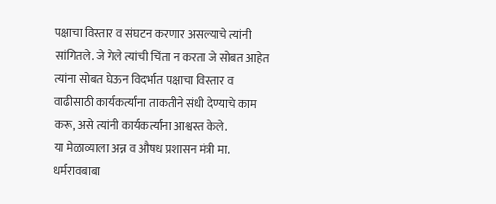पक्षाचा विस्तार व संघटन करणार असल्याचे त्यांनी सांगितले. जे गेले त्यांची चिंता न करता जे सोबत आहेत त्यांना सोबत घेऊन विदर्भात पक्षाचा विस्तार व वाढीसाठी कार्यकर्त्यांना ताकतीने संधी देण्याचे काम करू, असे त्यांनी कार्यकर्त्यांना आश्वस्त केले.
या मेळाव्याला अन्न व औषध प्रशासन मंत्री मा. धर्मरावबाबा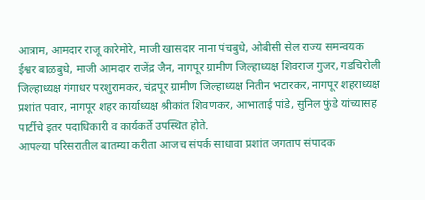आत्राम, आमदार राजू कारेमोरे, माजी खासदार नाना पंचबुधे, ओबीसी सेल राज्य समन्वयक ईश्वर बाळबुधे, माजी आमदार राजेंद्र जैन, नागपूर ग्रामीण जिल्हाध्यक्ष शिवराज गुजर, गडचिरोली जिल्हाध्यक्ष गंगाधर परशुरामकर, चंद्रपूर ग्रामीण जिल्हाध्यक्ष नितीन भटारकर, नागपूर शहराध्यक्ष प्रशांत पवार, नागपूर शहर कार्याध्यक्ष श्रीकांत शिवणकर, आभाताई पांडे, सुनिल फुंडे यांच्यासह पार्टीचे इतर पदाधिकारी व कार्यकर्ते उपस्थित होते.
आपल्या परिसरातील बातम्या करीता आजच संपर्क साधावा प्रशांत जगताप संपादक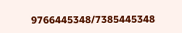9766445348/7385445348